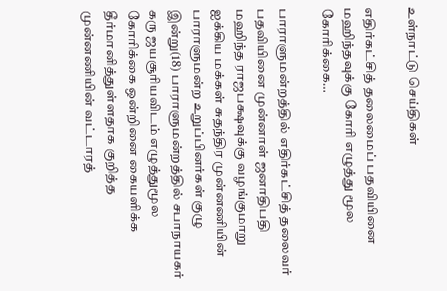உள்நாட்டு செய்திகள்

எதிர்கட்சித் தலைமைப் பதவியினை மஹிந்தவுக்கு கோரி எழுத்து மூல கோரிக்கை…

பாராளுமன்றத்தில் எதிர்கட்சித் தலைவர் பதவியினை முன்னாள் ஜனாதிபதி மஹிந்த ராஜபக்ஷவுக்கு வழங்குமாறு ஐக்கிய மக்கள் சுதந்திர முன்னணியின் பாராளுமன்ற உறுப்பினர்கள் குழு இன்று(18) பாராளுமன்றத்தில் சபாநாயகர் கரு ஜயசூரியவிடம் எழுத்துமூல கோரிக்கை ஒன்றினை கையளிக்க தீர்மானித்துள்ளதாக குறித்த முன்னணியின் வட்டாரத்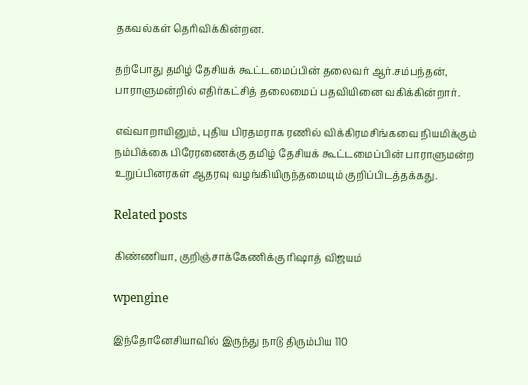தகவல்கள் தெரிவிக்கின்றன.

தற்போது தமிழ் தேசியக் கூட்டமைப்பின் தலைவர் ஆர்.சம்பந்தன், பாராளுமன்றில் எதிர்கட்சித் தலைமைப் பதவியினை வகிக்கின்றார்.

எவ்வாறாயினும், புதிய பிரதமராக ரணில் விக்கிரமசிங்கவை நியமிக்கும் நம்பிக்கை பிரேரணைக்கு தமிழ் தேசியக் கூட்டமைப்பின் பாராளுமன்ற உறுப்பினரகள் ஆதரவு வழங்கியிருந்தமையும் குறிப்பிடத்தக்கது.

Related posts

கிண்ணியா, குறிஞ்சாக்கேணிக்கு ரிஷாத் விஜயம்

wpengine

இந்தோனேசியாவில் இருந்து நாடு திரும்பிய 110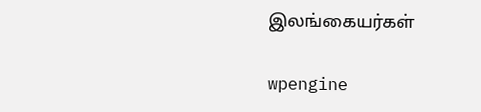இலங்கையர்கள்

wpengine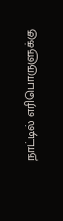நாட்டில் எரிபொருளுக்கு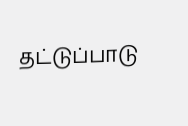தட்டுப்பாடு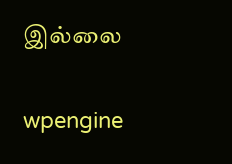இல்லை

wpengine